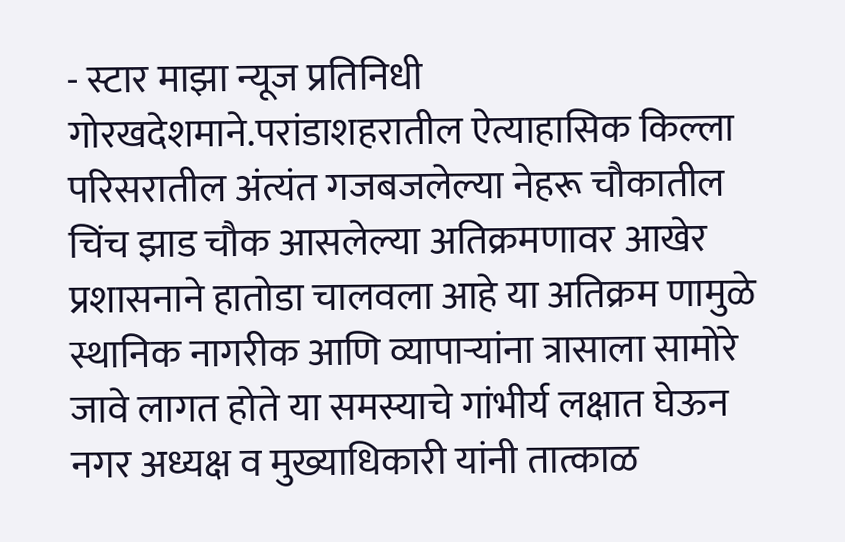- स्टार माझा न्यूज प्रतिनिधी गोरखदेशमाने.परांडाशहरातील ऐत्याहासिक किल्ला परिसरातील अंत्यंत गजबजलेल्या नेहरू चौकातील चिंच झाड चौक आसलेल्या अतिक्रमणावर आखेर प्रशासनाने हातोडा चालवला आहे या अतिक्रम णामुळे स्थानिक नागरीक आणि व्यापाऱ्यांना त्रासाला सामोरे जावे लागत होते या समस्याचे गांभीर्य लक्षात घेऊन नगर अध्यक्ष व मुख्याधिकारी यांनी तात्काळ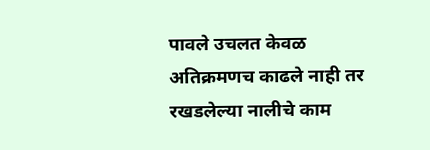पावले उचलत केवळ अतिक्रमणच काढले नाही तर रखडलेल्या नालीचे काम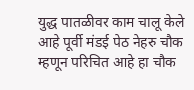युद्ध पातळीवर काम चालू केले आहे पूर्वी मंडई पेठ नेहरु चौक म्हणून परिचित आहे हा चौक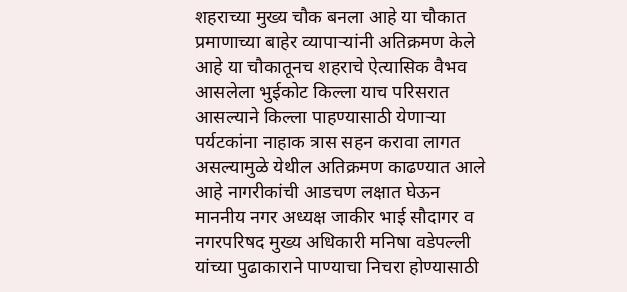शहराच्या मुख्य चौक बनला आहे या चौकात प्रमाणाच्या बाहेर व्यापाऱ्यांनी अतिक्रमण केले आहे या चौकातूनच शहराचे ऐत्यासिक वैभव आसलेला भुईकोट किल्ला याच परिसरात आसल्याने किल्ला पाहण्यासाठी येणाऱ्या पर्यटकांना नाहाक त्रास सहन करावा लागत असल्यामुळे येथील अतिक्रमण काढण्यात आले आहे नागरीकांची आडचण लक्षात घेऊन माननीय नगर अध्यक्ष जाकीर भाई सौदागर व नगरपरिषद मुख्य अधिकारी मनिषा वडेपल्ली यांच्या पुढाकाराने पाण्याचा निचरा होण्यासाठी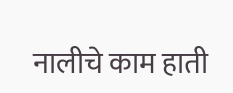नालीचे काम हाती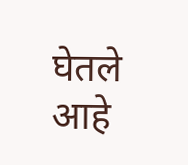घेतले आहे